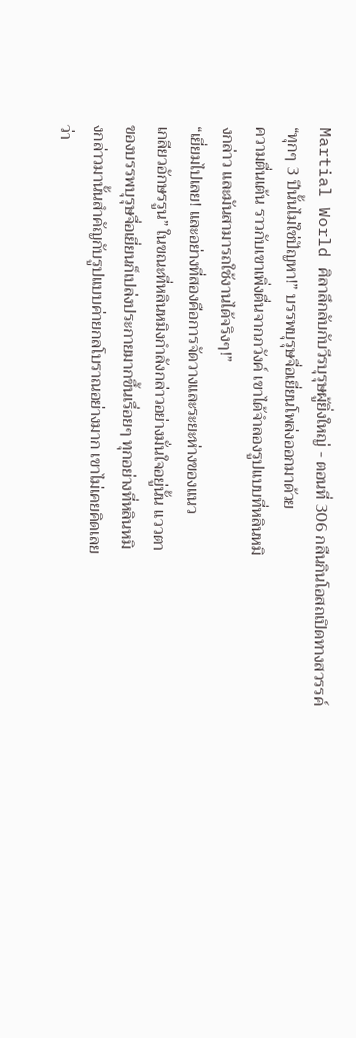Martial World ศิลาลึกลับกับวีรบุรุษผู้ยิ่งใหญ่ - ตอนที่ 306 กลืนกินโอสถเปิดทางสวรรค์
“ทุกๆ 3 ปีนั้นไม่ใช่ปัญหา!” บรรพบุรุษจื่อเยี่ยนโพล่งออกมาด้วย
ความตื่นเต้น ราวกับเขาเพิ่งตื่นจากภวังค์ เขาได้จำลองรูปแบบที่หลินหมิ
งกล่าว และมันสามารถใช้งานได้จริงๆ!”
“เยี่ยมไปเลย! และอย่างที่สองคือการจัดวางและระยะห่างของแนว
เกลียวอักษรรูน” ในขณะที่หลินหมิงกำลังกล่าวอย่างมั่นใจอยู่นั้น แววตา
ของบรรพบุรุษจื่อเยี่ยนก็เปล่งประกายมากขึ้นเรื่อยๆ ทุกอย่างที่หลินหมิ
งกล่าวมานั้นสำคัญกับรูปแบบค่ายกลโบราณอย่างมาก เขาไม่เคยคิดเลย
ว่า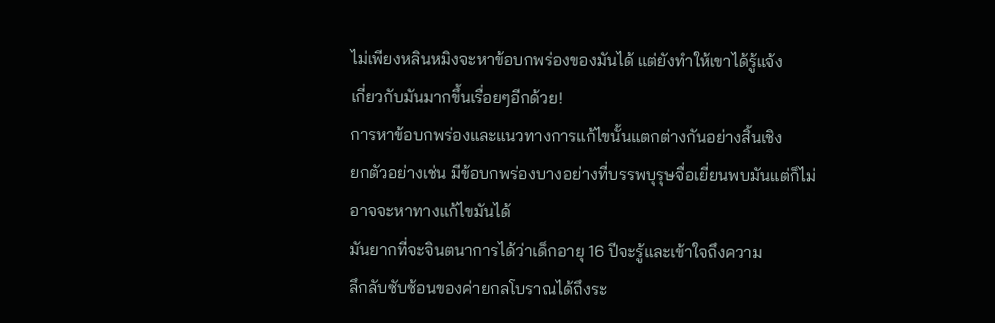ไม่เพียงหลินหมิงจะหาข้อบกพร่องของมันได้ แต่ยังทำให้เขาได้รู้แจ้ง
เกี่ยวกับมันมากขึ้นเรื่อยๆอีกด้วย!
การหาข้อบกพร่องและแนวทางการแก้ไขนั้นแตกต่างกันอย่างสิ้นเชิง
ยกตัวอย่างเช่น มีข้อบกพร่องบางอย่างที่บรรพบุรุษจื่อเยี่ยนพบมันแต่ก็ไม่
อาจจะหาทางแก้ไขมันได้
มันยากที่จะจินตนาการได้ว่าเด็กอายุ 16 ปีจะรู้และเข้าใจถึงความ
ลึกลับซับซ้อนของค่ายกลโบราณได้ถึงระ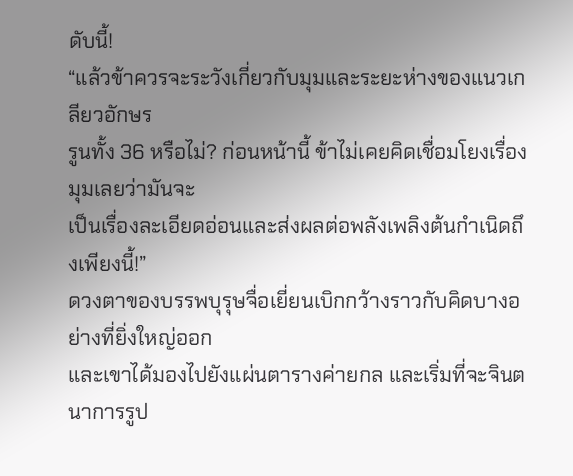ดับนี้!
“แล้วข้าควรจะระวังเกี่ยวกับมุมและระยะห่างของแนวเกลียวอักษร
รูนทั้ง 36 หรือไม่? ก่อนหน้านี้ ข้าไม่เคยคิดเชื่อมโยงเรื่องมุมเลยว่ามันจะ
เป็นเรื่องละเอียดอ่อนและส่งผลต่อพลังเพลิงต้นกำเนิดถึงเพียงนี้!”
ดวงตาของบรรพบุรุษจื่อเยี่ยนเบิกกว้างราวกับคิดบางอย่างที่ยิ่งใหญ่ออก
และเขาได้มองไปยังแผ่นตารางค่ายกล และเริ่มที่จะจินตนาการรูป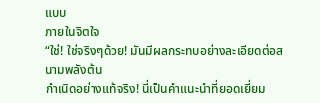แบบ
ภายในจิตใจ
“ใช่! ใช่จริงๆด้วย! มันมีผลกระทบอย่างละเอียดต่อสนามพลังต้น
กำเนิดอย่างแท้จริง! นี่เป็นคำแนะนำที่ยอดเยี่ยม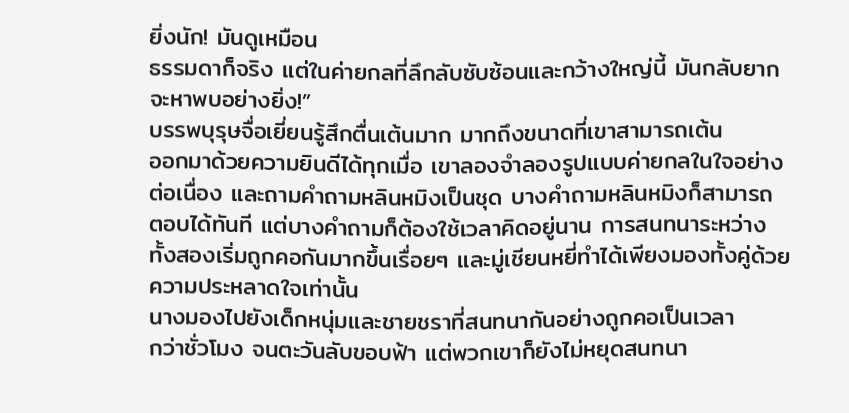ยิ่งนัก! มันดูเหมือน
ธรรมดาก็จริง แต่ในค่ายกลที่ลึกลับซับซ้อนและกว้างใหญ่นี้ มันกลับยาก
จะหาพบอย่างยิ่ง!”
บรรพบุรุษจื่อเยี่ยนรู้สึกตื่นเต้นมาก มากถึงขนาดที่เขาสามารถเต้น
ออกมาด้วยความยินดีได้ทุกเมื่อ เขาลองจำลองรูปแบบค่ายกลในใจอย่าง
ต่อเนื่อง และถามคำถามหลินหมิงเป็นชุด บางคำถามหลินหมิงก็สามารถ
ตอบได้ทันที แต่บางคำถามก็ต้องใช้เวลาคิดอยู่นาน การสนทนาระหว่าง
ทั้งสองเริ่มถูกคอกันมากขึ้นเรื่อยๆ และมู่เชียนหยี่ทำได้เพียงมองทั้งคู่ด้วย
ความประหลาดใจเท่านั้น
นางมองไปยังเด็กหนุ่มและชายชราที่สนทนากันอย่างถูกคอเป็นเวลา
กว่าชั่วโมง จนตะวันลับขอบฟ้า แต่พวกเขาก็ยังไม่หยุดสนทนา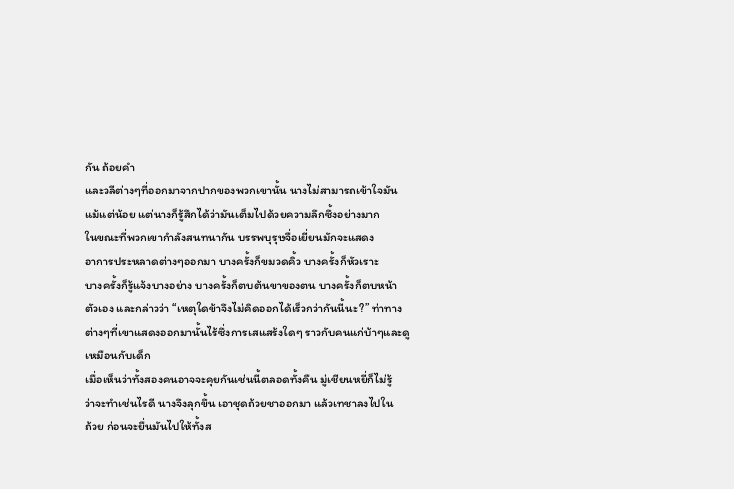กัน ถ้อยคำ
และวลีต่างๆที่ออกมาจากปากของพวกเขานั้น นางไม่สามารถเข้าใจมัน
แม้แต่น้อย แต่นางก็รู้สึกได้ว่ามันเต็มไปด้วยความลึกซึ้งอย่างมาก
ในขณะที่พวกเขากำลังสนทนากัน บรรพบุรุษจื่อเยี่ยนมักจะแสดง
อาการประหลาดต่างๆออกมา บางครั้งก็ขมวดคิ้ว บางครั้งก็หัวเราะ
บางครั้งก็รู้แจ้งบางอย่าง บางครั้งก็ตบต้นขาของตน บางครั้งก็ตบหน้า
ตัวเอง และกล่าวว่า “เหตุใดข้าจึงไม่คิดออกได้เร็วกว่ากันนี้นะ?” ท่าทาง
ต่างๆที่เขาแสดงออกมานั้นไร้ซึ่งการเสแสร้งใดๆ ราวกับคนแก่บ้าๆและดู
เหมือนกับเด็ก
เมื่อเห็นว่าทั้งสองคนอาจจะคุยกันเช่นนี้ตลอดทั้งคืน มู่เชียนหยี่ก็ไม่รู้
ว่าจะทำเช่นไรดี นางจึงลุกขึ้น เอาชุดถ้วยชาออกมา แล้วเทชาลงไปใน
ถ้วย ก่อนจะยื่นมันไปให้ทั้งส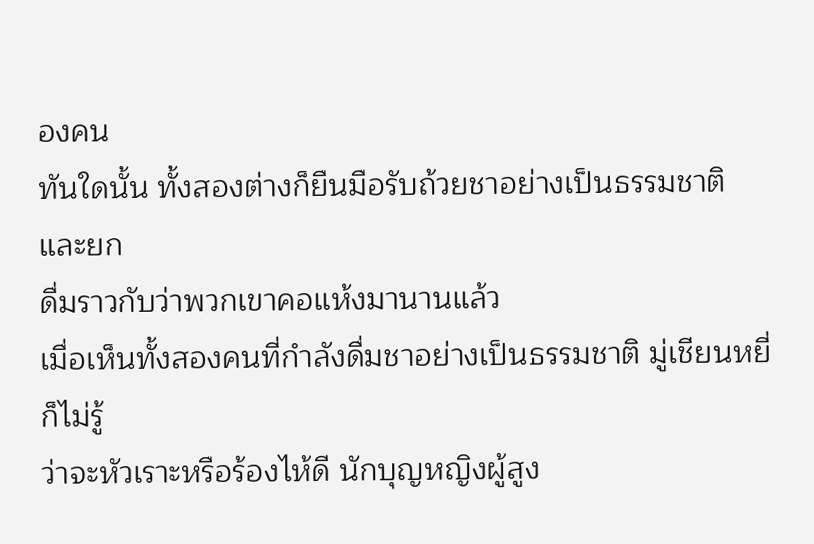องคน
ทันใดนั้น ทั้งสองต่างก็ยืนมือรับถ้วยชาอย่างเป็นธรรมชาติ และยก
ดื่มราวกับว่าพวกเขาคอแห้งมานานแล้ว
เมื่อเห็นทั้งสองคนที่กำลังดื่มชาอย่างเป็นธรรมชาติ มู่เชียนหยี่ก็ไม่รู้
ว่าจะหัวเราะหรือร้องไห้ดี นักบุญหญิงผู้สูง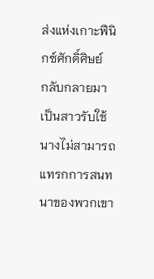ส่งแห่งเกาะฟีนิกซ์ศักดิ์ศิษย์
กลับกลายมาเป็นสาวรับใช้ นางไม่สามารถแทรกการสนทนาของพวกเขา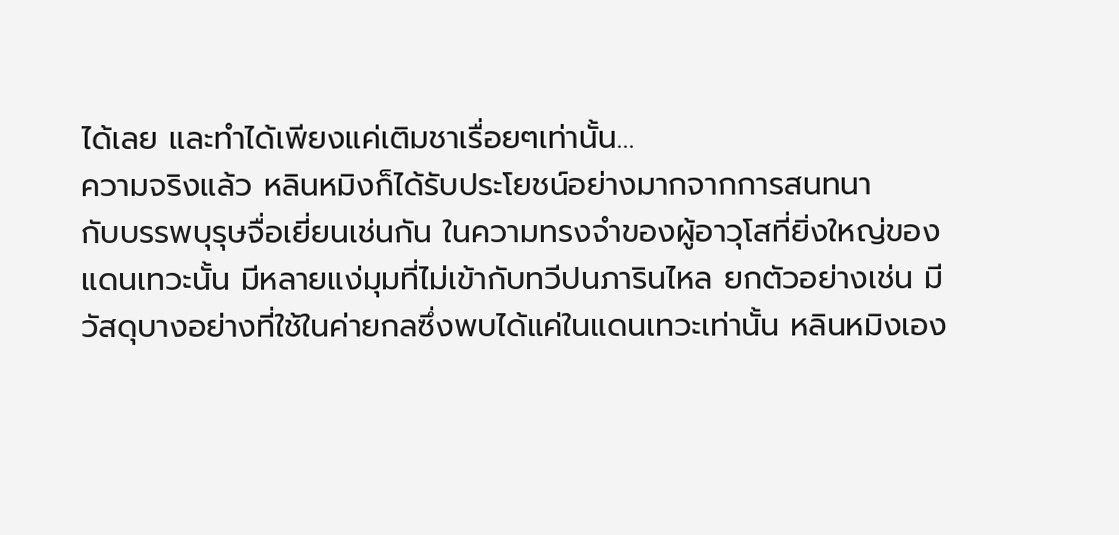ได้เลย และทำได้เพียงแค่เติมชาเรื่อยๆเท่านั้น…
ความจริงแล้ว หลินหมิงก็ได้รับประโยชน์อย่างมากจากการสนทนา
กับบรรพบุรุษจื่อเยี่ยนเช่นกัน ในความทรงจำของผู้อาวุโสที่ยิ่งใหญ่ของ
แดนเทวะนั้น มีหลายแง่มุมที่ไม่เข้ากับทวีปนภารินไหล ยกตัวอย่างเช่น มี
วัสดุบางอย่างที่ใช้ในค่ายกลซึ่งพบได้แค่ในแดนเทวะเท่านั้น หลินหมิงเอง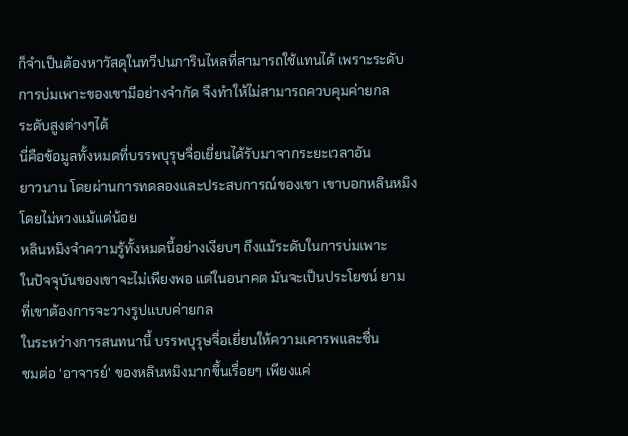ก็จำเป็นต้องหาวัสดุในทวีปนภารินไหลที่สามารถใช้แทนได้ เพราะระดับ
การบ่มเพาะของเขามีอย่างจำกัด จึงทำให้ไม่สามารถควบคุมค่ายกล
ระดับสูงต่างๆได้
นี่คือข้อมูลทั้งหมดที่บรรพบุรุษจื่อเยี่ยนได้รับมาจากระยะเวลาอัน
ยาวนาน โดยผ่านการทดลองและประสบการณ์ของเขา เขาบอกหลินหมิง
โดยไม่หวงแม้แต่น้อย
หลินหมิงจำความรู้ทั้งหมดนี้อย่างเงียบๆ ถึงแม้ระดับในการบ่มเพาะ
ในปัจจุบันของเขาจะไม่เพียงพอ แต่ในอนาคต มันจะเป็นประโยชน์ ยาม
ที่เขาต้องการจะวางรูปแบบค่ายกล
ในระหว่างการสนทนานี้ บรรพบุรุษจื่อเยี่ยนให้ความเคารพและชื่น
ชมต่อ ‘อาจารย์’ ของหลินหมิงมากขึ้นเรื่อยๆ เพียงแค่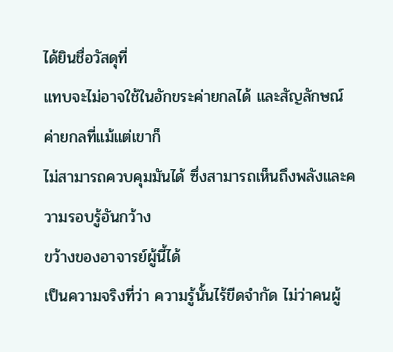ได้ยินชื่อวัสดุที่
แทบจะไม่อาจใช้ในอักขระค่ายกลได้ และสัญลักษณ์ค่ายกลที่แม้แต่เขาก็
ไม่สามารถควบคุมมันได้ ซึ่งสามารถเห็นถึงพลังและความรอบรู้อันกว้าง
ขว้างของอาจารย์ผู้นี้ได้
เป็นความจริงที่ว่า ความรู้นั้นไร้ขีดจำกัด ไม่ว่าคนผู้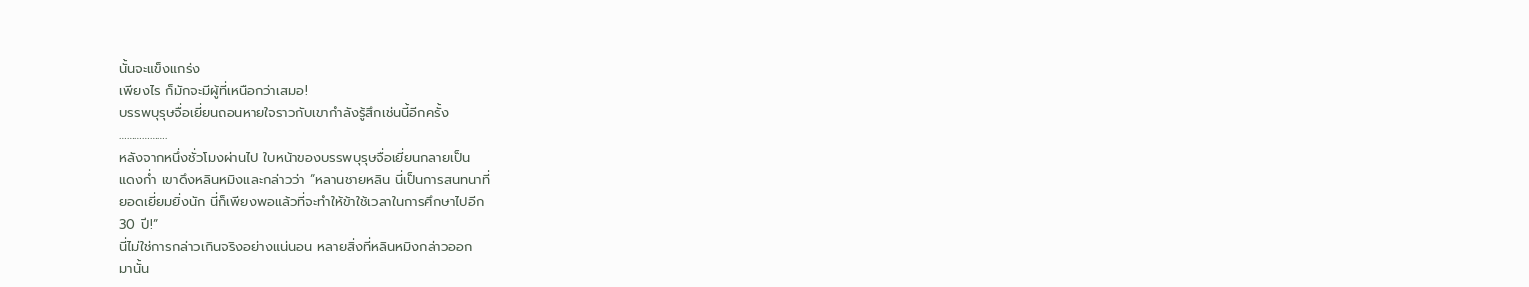นั้นจะแข็งแกร่ง
เพียงไร ก็มักจะมีผู้ที่เหนือกว่าเสมอ!
บรรพบุรุษจื่อเยี่ยนถอนหายใจราวกับเขากำลังรู้สึกเช่นนี้อีกครั้ง
……………….
หลังจากหนึ่งชั่วโมงผ่านไป ใบหน้าของบรรพบุรุษจื่อเยี่ยนกลายเป็น
แดงก่ำ เขาดึงหลินหมิงและกล่าวว่า “หลานชายหลิน นี่เป็นการสนทนาที่
ยอดเยี่ยมยิ่งนัก นี่ก็เพียงพอแล้วที่จะทำให้ข้าใช้เวลาในการศึกษาไปอีก
30 ปี!”
นี่ไม่ใช่การกล่าวเกินจริงอย่างแน่นอน หลายสิ่งที่หลินหมิงกล่าวออก
มานั้น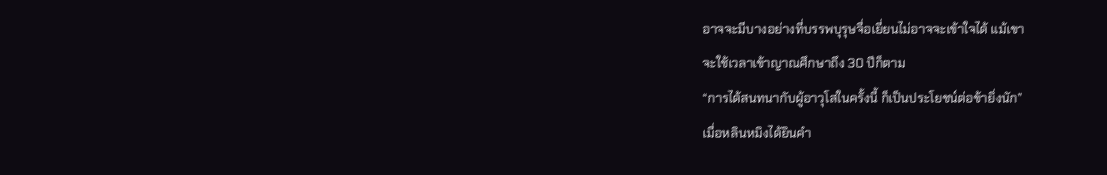อาจจะมีบางอย่างที่บรรพบุรุษจื่อเยี่ยนไม่อาจจะเข้าใจได้ แม้เขา
จะใช้เวลาเข้าญาณศึกษาถึง 30 ปีก็ตาม
“การได้สนทนากับผู้อาวุโสในครั้งนี้ ก็เป็นประโยชน์ต่อข้ายิ่งนัก”
เมื่อหลินหมิงได้ยินคำ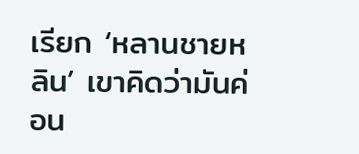เรียก ‘หลานชายหลิน’ เขาคิดว่ามันค่อน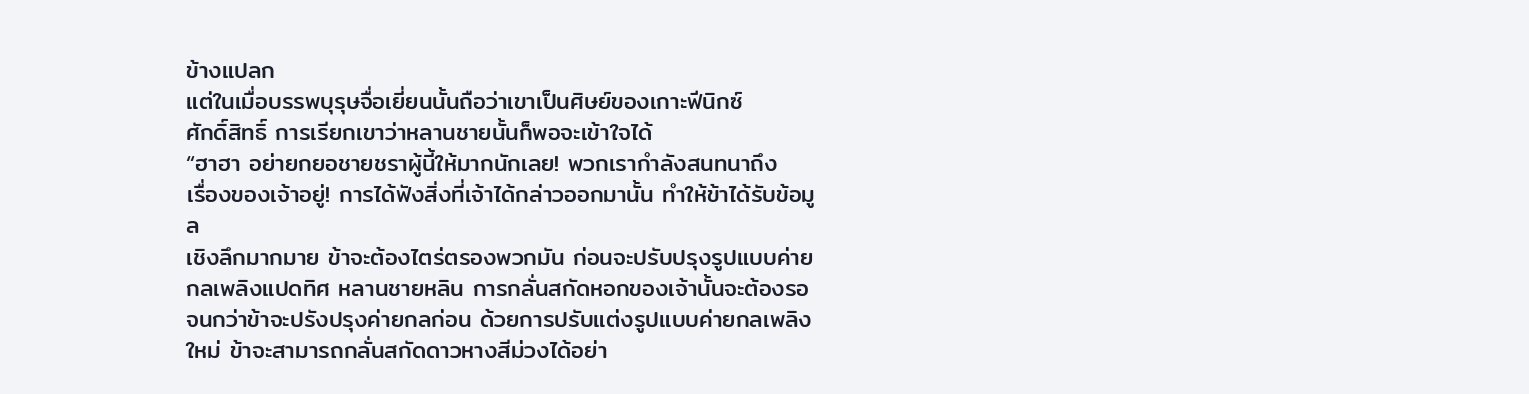ข้างแปลก
แต่ในเมื่อบรรพบุรุษจื่อเยี่ยนนั้นถือว่าเขาเป็นศิษย์ของเกาะฟีนิกซ์
ศักดิ์สิทธิ์ การเรียกเขาว่าหลานชายนั้นก็พอจะเข้าใจได้
“ฮาฮา อย่ายกยอชายชราผู้นี้ให้มากนักเลย! พวกเรากำลังสนทนาถึง
เรื่องของเจ้าอยู่! การได้ฟังสิ่งที่เจ้าได้กล่าวออกมานั้น ทำให้ข้าได้รับข้อมูล
เชิงลึกมากมาย ข้าจะต้องไตร่ตรองพวกมัน ก่อนจะปรับปรุงรูปแบบค่าย
กลเพลิงแปดทิศ หลานชายหลิน การกลั่นสกัดหอกของเจ้านั้นจะต้องรอ
จนกว่าข้าจะปรังปรุงค่ายกลก่อน ด้วยการปรับแต่งรูปแบบค่ายกลเพลิง
ใหม่ ข้าจะสามารถกลั่นสกัดดาวหางสีม่วงได้อย่า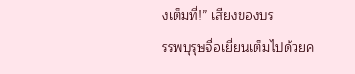งเต็มที่!” เสียงของบร
รรพบุรุษจื่อเยี่ยนเต็มไปด้วยค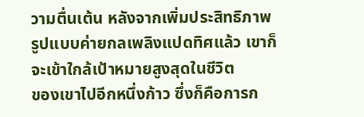วามตื่นเต้น หลังจากเพิ่มประสิทธิภาพ
รูปแบบค่ายกลเพลิงแปดทิศแล้ว เขาก็จะเข้าใกล้เป้าหมายสูงสุดในชีวิต
ของเขาไปอีกหนึ่งก้าว ซึ่งก็คือการก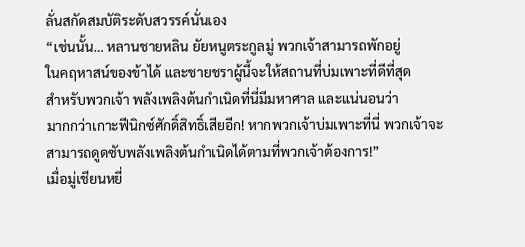ลั่นสกัดสมบัติระดับสวรรค์นั่นเอง
“เช่นนั้น… หลานชายหลิน ยัยหนูตระกูลมู่ พวกเจ้าสามารถพักอยู่
ในคฤหาสน์ของข้าได้ และชายชราผู้นี้จะให้สถานที่บ่มเพาะที่ดีที่สุด
สำหรับพวกเจ้า พลังเพลิงต้นกำเนิดที่นี่มีมหาศาล และแน่นอนว่า
มากกว่าเกาะฟีนิกซ์ศักดิ์สิทธิ์เสียอีก! หากพวกเจ้าบ่มเพาะที่นี่ พวกเจ้าจะ
สามารถดูดซับพลังเพลิงต้นกำเนิดได้ตามที่พวกเจ้าต้องการ!”
เมื่อมู่เชียนหยี่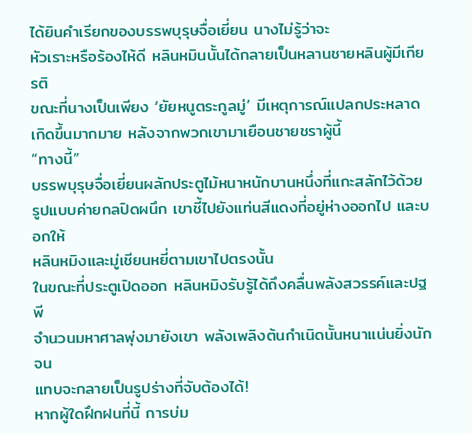ได้ยินคำเรียกของบรรพบุรุษจื่อเยี่ยน นางไม่รู้ว่าจะ
หัวเราะหรือร้องไห้ดี หลินหมินนั้นได้กลายเป็นหลานชายหลินผู้มีเกียรติ
ขณะที่นางเป็นเพียง ‘ยัยหนูตระกูลมู่’ มีเหตุการณ์แปลกประหลาด
เกิดขึ้นมากมาย หลังจากพวกเขามาเยือนชายชราผู้นี้
“ทางนี้”
บรรพบุรุษจื่อเยี่ยนผลักประตูไม้หนาหนักบานหนึ่งที่แกะสลักไว้ด้วย
รูปแบบค่ายกลปิดผนึก เขาชี้ไปยังแท่นสีแดงที่อยู่ห่างออกไป และบอกให้
หลินหมิงและมู่เชียนหยี่ตามเขาไปตรงนั้น
ในขณะที่ประตูเปิดออก หลินหมิงรับรู้ได้ถึงคลื่นพลังสวรรค์และปฐพี
จำนวนมหาศาลพุ่งมายังเขา พลังเพลิงต้นกำเนิดนั้นหนาแน่นยิ่งนัก จน
แทบจะกลายเป็นรูปร่างที่จับต้องได้!
หากผู้ใดฝึกฝนที่นี้ การบ่ม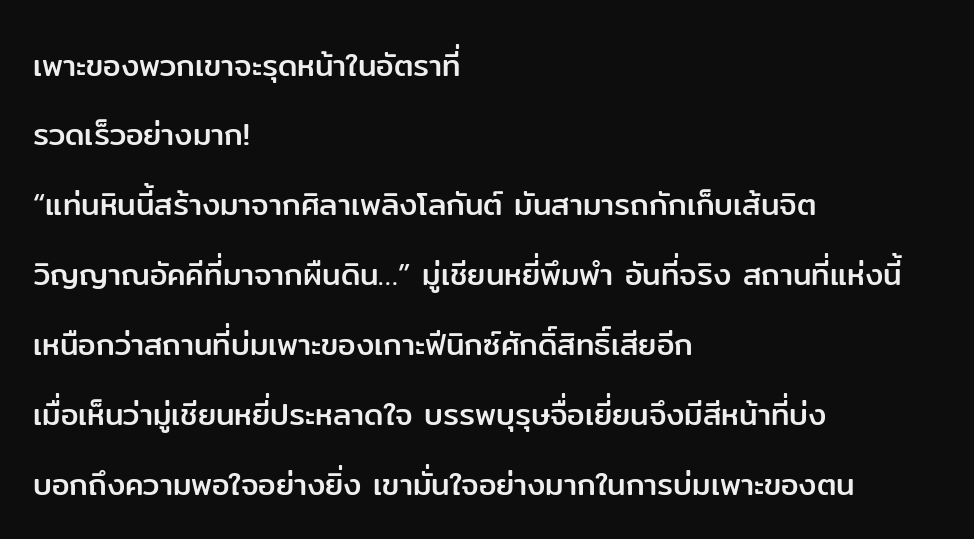เพาะของพวกเขาจะรุดหน้าในอัตราที่
รวดเร็วอย่างมาก!
“แท่นหินนี้สร้างมาจากศิลาเพลิงโลกันต์ มันสามารถกักเก็บเส้นจิต
วิญญาณอัคคีที่มาจากผืนดิน…” มู่เชียนหยี่พึมพำ อันที่จริง สถานที่แห่งนี้
เหนือกว่าสถานที่บ่มเพาะของเกาะฟีนิกซ์ศักดิ์สิทธิ์เสียอีก
เมื่อเห็นว่ามู่เชียนหยี่ประหลาดใจ บรรพบุรุษจื่อเยี่ยนจึงมีสีหน้าที่บ่ง
บอกถึงความพอใจอย่างยิ่ง เขามั่นใจอย่างมากในการบ่มเพาะของตน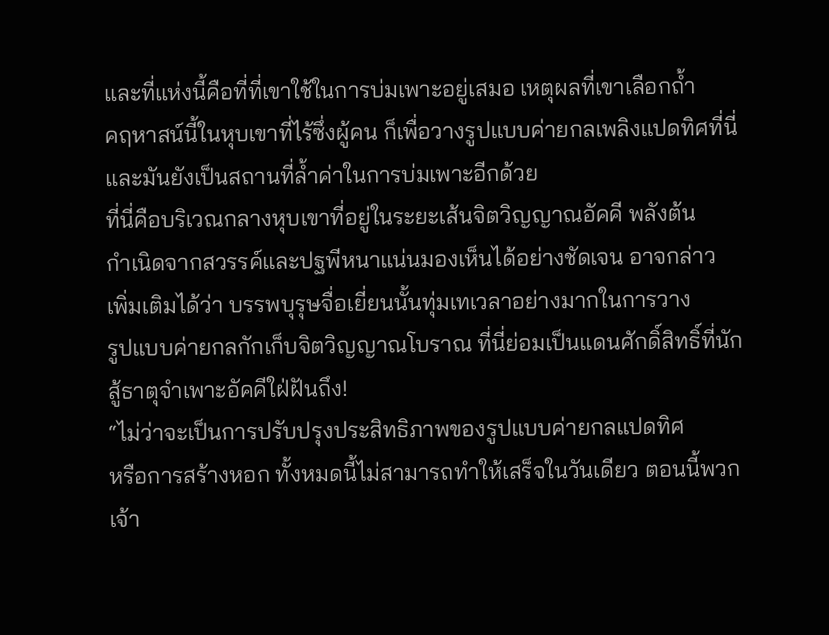และที่แห่งนี้คือที่ที่เขาใช้ในการบ่มเพาะอยู่เสมอ เหตุผลที่เขาเลือกถ้ำ
คฤหาสน์นี้ในหุบเขาที่ไร้ซึ่งผู้คน ก็เพื่อวางรูปแบบค่ายกลเพลิงแปดทิศที่นี่
และมันยังเป็นสถานที่ล้ำค่าในการบ่มเพาะอีกด้วย
ที่นี่คือบริเวณกลางหุบเขาที่อยู่ในระยะเส้นจิตวิญญาณอัคคี พลังต้น
กำเนิดจากสวรรค์และปฐพีหนาแน่นมองเห็นได้อย่างชัดเจน อาจกล่าว
เพิ่มเติมได้ว่า บรรพบุรุษจื่อเยี่ยนนั้นทุ่มเทเวลาอย่างมากในการวาง
รูปแบบค่ายกลกักเก็บจิตวิญญาณโบราณ ที่นี่ย่อมเป็นแดนศักดิ์สิทธิ์ที่นัก
สู้ธาตุจำเพาะอัคคีใฝ่ฝันถึง!
“ไม่ว่าจะเป็นการปรับปรุงประสิทธิภาพของรูปแบบค่ายกลแปดทิศ
หรือการสร้างหอก ทั้งหมดนี้ไม่สามารถทำให้เสร็จในวันเดียว ตอนนี้พวก
เจ้า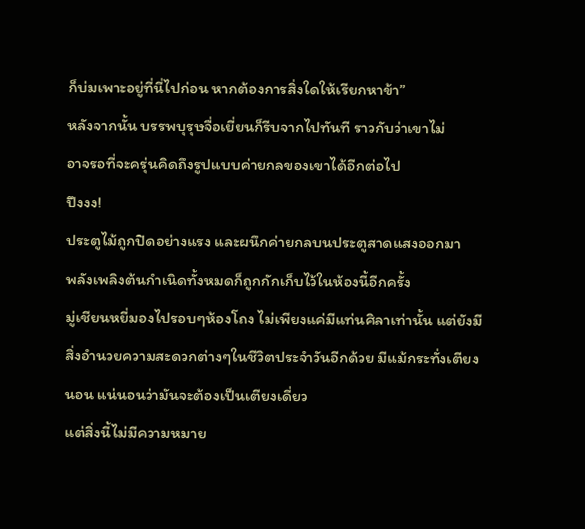ก็บ่มเพาะอยู่ที่นี่ไปก่อน หากต้องการสิ่งใดให้เรียกหาข้า”
หลังจากนั้น บรรพบุรุษจื่อเยี่ยนก็รีบจากไปทันที ราวกับว่าเขาไม่
อาจรอที่จะครุ่นคิดถึงรูปแบบค่ายกลของเขาได้อีกต่อไป
ปึงงง!
ประตูไม้ถูกปิดอย่างแรง และผนึกค่ายกลบนประตูสาดแสงออกมา
พลังเพลิงต้นกำเนิดทั้งหมดก็ถูกกักเก็บไว้ในห้องนี้อีกครั้ง
มู่เชียนหยี่มองไปรอบๆห้องโถง ไม่เพียงแค่มีแท่นศิลาเท่านั้น แต่ยังมี
สิ่งอำนวยความสะดวกต่างๆในชีวิตประจำวันอีกด้วย มีแม้กระทั่งเตียง
นอน แน่นอนว่ามันจะต้องเป็นเตียงเดี่ยว
แต่สิ่งนี้ไม่มีความหมาย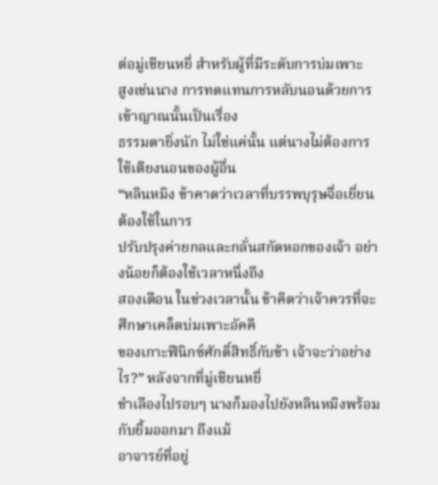ต่อมู่เชียนหยี่ สำหรับผู้ที่มีระดับการบ่มเพาะ
สูงเช่นนาง การทดแทนการหลับนอนด้วยการเข้าญาณนั้นเป็นเรื่อง
ธรรมดายิ่งนัก ไม่ใช่แค่นั้น แต่นางไม่ต้องการใช้เตียงนอนของผู้อื่น
“หลินหมิง ข้าคาดว่าเวลาที่บรรพบุรุษจื่อเยี่ยนต้องใช้ในการ
ปรับปรุงค่ายกลและกลั่นสกัดหอกของเจ้า อย่างน้อยก็ต้องใช้เวลาหนึ่งถึง
สองเดือน ในช่วงเวลานั้น ข้าคิดว่าเจ้าควรที่จะศึกษาเคล็ดบ่มเพาะอัคคี
ของเกาะฟีนิกซ์ศักดิ์สิทธิ์กับข้า เจ้าจะว่าอย่างไร?” หลังจากที่มู่เชียนหยี่
ชำเลืองไปรอบๆ นางก็มองไปยังหลินหมิงพร้อมกับยิ้มออกมา ถึงแม้
อาจารย์ที่อยู่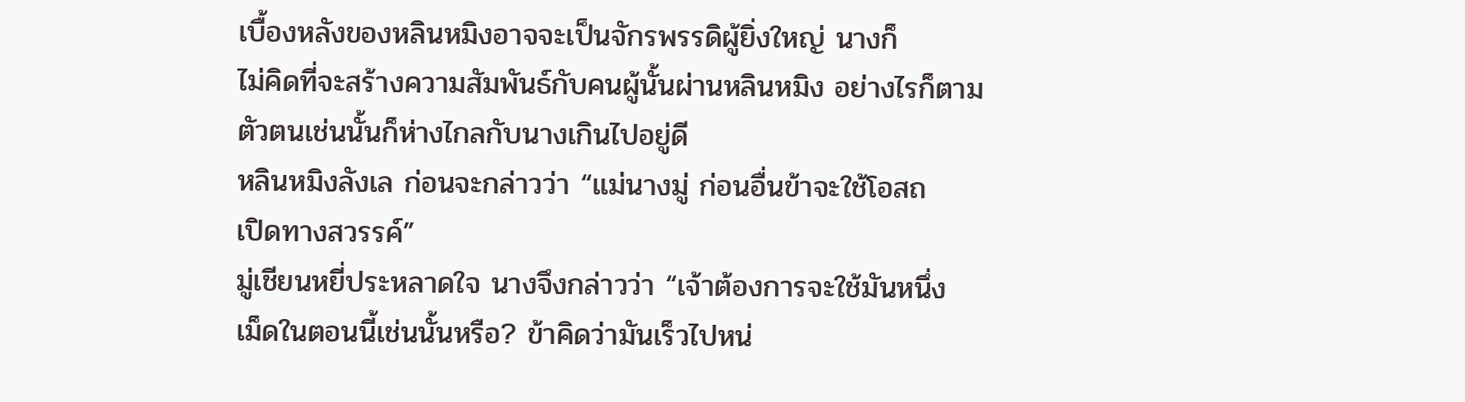เบื้องหลังของหลินหมิงอาจจะเป็นจักรพรรดิผู้ยิ่งใหญ่ นางก็
ไม่คิดที่จะสร้างความสัมพันธ์กับคนผู้นั้นผ่านหลินหมิง อย่างไรก็ตาม
ตัวตนเช่นนั้นก็ห่างไกลกับนางเกินไปอยู่ดี
หลินหมิงลังเล ก่อนจะกล่าวว่า “แม่นางมู่ ก่อนอื่นข้าจะใช้โอสถ
เปิดทางสวรรค์”
มู่เชียนหยี่ประหลาดใจ นางจึงกล่าวว่า “เจ้าต้องการจะใช้มันหนึ่ง
เม็ดในตอนนี้เช่นนั้นหรือ? ข้าคิดว่ามันเร็วไปหน่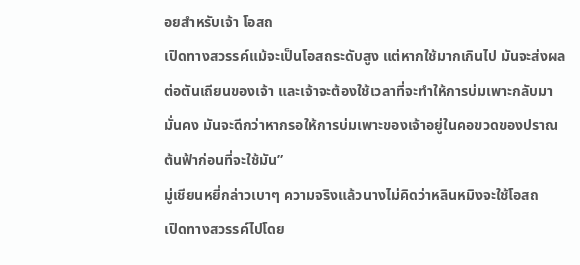อยสำหรับเจ้า โอสถ
เปิดทางสวรรค์แม้จะเป็นโอสถระดับสูง แต่หากใช้มากเกินไป มันจะส่งผล
ต่อตันเถียนของเจ้า และเจ้าจะต้องใช้เวลาที่จะทำให้การบ่มเพาะกลับมา
มั่นคง มันจะดีกว่าหากรอให้การบ่มเพาะของเจ้าอยู่ในคอขวดของปราณ
ต้นฟ้าก่อนที่จะใช้มัน”
มู่เชียนหยี่กล่าวเบาๆ ความจริงแล้วนางไม่คิดว่าหลินหมิงจะใช้โอสถ
เปิดทางสวรรค์ไปโดย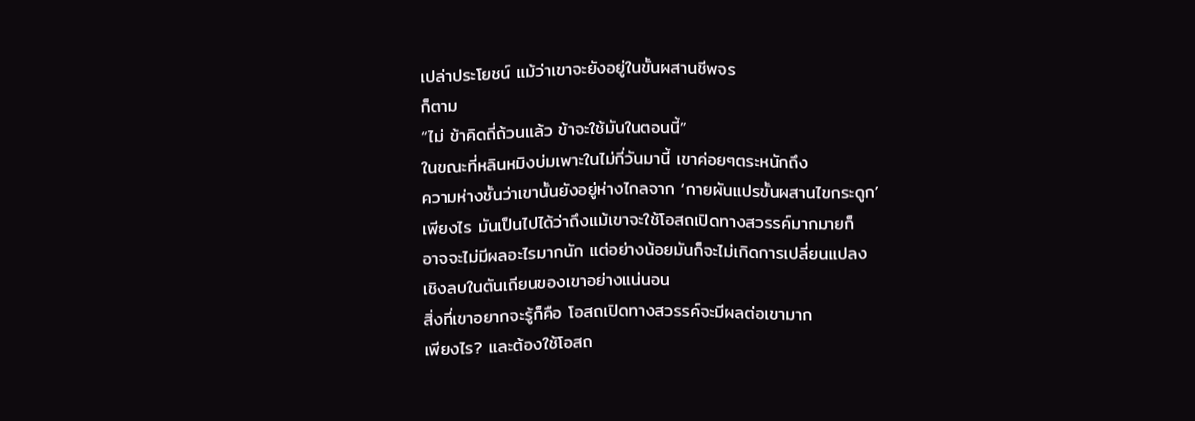เปล่าประโยชน์ แม้ว่าเขาจะยังอยู่ในขั้นผสานชีพจร
ก็ตาม
“ไม่ ข้าคิดถี่ถ้วนแล้ว ข้าจะใช้มันในตอนนี้”
ในขณะที่หลินหมิงบ่มเพาะในไม่กี่วันมานี้ เขาค่อยๆตระหนักถึง
ความห่างชั้นว่าเขานั้นยังอยู่ห่างไกลจาก ‘กายผันแปรขั้นผสานไขกระดูก’
เพียงไร มันเป็นไปได้ว่าถึงแม้เขาจะใช้โอสถเปิดทางสวรรค์มากมายก็
อาจจะไม่มีผลอะไรมากนัก แต่อย่างน้อยมันก็จะไม่เกิดการเปลี่ยนแปลง
เชิงลบในตันเถียนของเขาอย่างแน่นอน
สิ่งที่เขาอยากจะรู้ก็คือ โอสถเปิดทางสวรรค์จะมีผลต่อเขามาก
เพียงไร? และต้องใช้โอสถ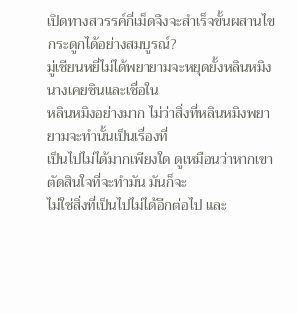เปิดทางสวรรค์กี่เม็ดจึงจะสำเร็จขั้นผสานไข
กระดูกได้อย่างสมบูรณ์?
มู่เชียนหยี่ไม่ได้พยายามจะหยุดยั้งหลินหมิง นางเคยชินและเชื่อใน
หลินหมิงอย่างมาก ไม่ว่าสิ่งที่หลินหมิงพยายามจะทำนั้นเป็นเรื่องที่
เป็นไปไม่ได้มากเพียงใด ดูเหมือนว่าหากเขาตัดสินใจที่จะทำมัน มันก็จะ
ไม่ใช่สิ่งที่เป็นไปไม่ได้อีกต่อไป และ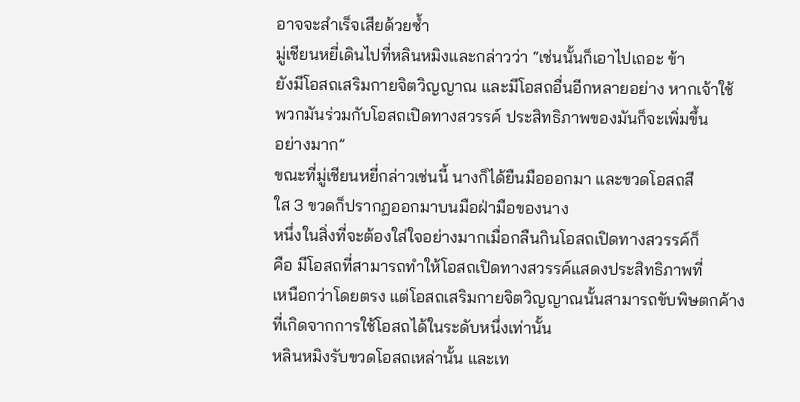อาจจะสำเร็จเสียด้วยซ้ำ
มู่เชียนหยี่เดินไปที่หลินหมิงและกล่าวว่า “เช่นนั้นก็เอาไปเถอะ ข้า
ยังมีโอสถเสริมกายจิตวิญญาณ และมีโอสถอื่นอีกหลายอย่าง หากเจ้าใช้
พวกมันร่วมกับโอสถเปิดทางสวรรค์ ประสิทธิภาพของมันก็จะเพิ่มขึ้น
อย่างมาก”
ขณะที่มู่เชียนหยี่กล่าวเช่นนี้ นางก็ได้ยืนมือออกมา และขวดโอสถสี
ใส 3 ขวดก็ปรากฏออกมาบนมือฝ่ามือของนาง
หนึ่งในสิ่งที่จะต้องใส่ใจอย่างมากเมื่อกลืนกินโอสถเปิดทางสวรรค์ก็
คือ มีโอสถที่สามารถทำให้โอสถเปิดทางสวรรค์แสดงประสิทธิภาพที่
เหนือกว่าโดยตรง แต่โอสถเสริมกายจิตวิญญาณนั้นสามารถขับพิษตกค้าง
ที่เกิดจากการใช้โอสถได้ในระดับหนึ่งเท่านั้น
หลินหมิงรับขวดโอสถเหล่านั้น และเท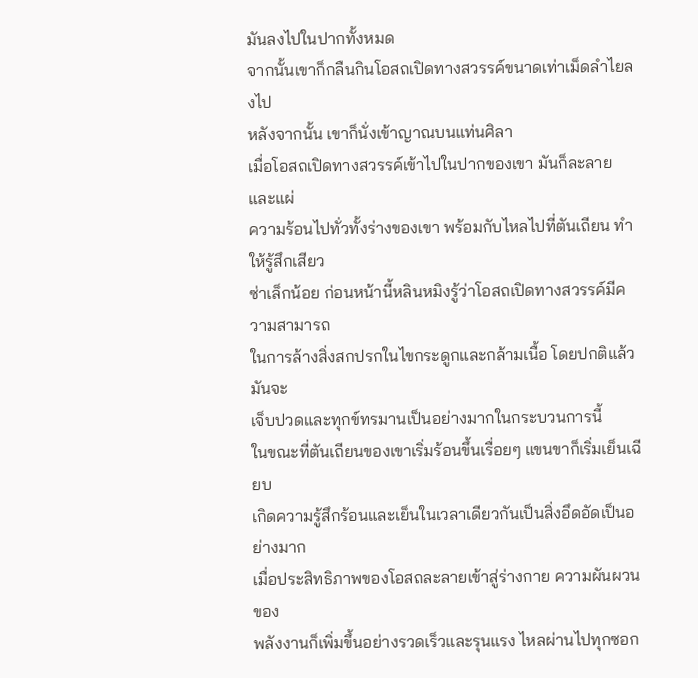มันลงไปในปากทั้งหมด
จากนั้นเขาก็กลืนกินโอสถเปิดทางสวรรค์ขนาดเท่าเม็ดลำไยลงไป
หลังจากนั้น เขาก็นั่งเข้าญาณบนแท่นศิลา
เมื่อโอสถเปิดทางสวรรค์เข้าไปในปากของเขา มันก็ละลาย และแผ่
ความร้อนไปทั่วทั้งร่างของเขา พร้อมกับไหลไปที่ตันเถียน ทำให้รู้สึกเสียว
ซ่าเล็กน้อย ก่อนหน้านี้หลินหมิงรู้ว่าโอสถเปิดทางสวรรค์มีความสามารถ
ในการล้างสิ่งสกปรกในไขกระดูกและกล้ามเนื้อ โดยปกติแล้ว มันจะ
เจ็บปวดและทุกข์ทรมานเป็นอย่างมากในกระบวนการนี้
ในขณะที่ตันเถียนของเขาเริ่มร้อนขึ้นเรื่อยๆ แขนขาก็เริ่มเย็นเฉียบ
เกิดความรู้สึกร้อนและเย็นในเวลาเดียวกันเป็นสิ่งอึดอัดเป็นอย่างมาก
เมื่อประสิทธิภาพของโอสถละลายเข้าสู่ร่างกาย ความผันผวนของ
พลังงานก็เพิ่มขึ้นอย่างรวดเร็วและรุนแรง ไหลผ่านไปทุกซอก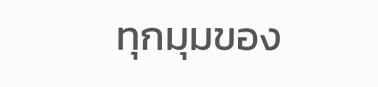ทุกมุมของ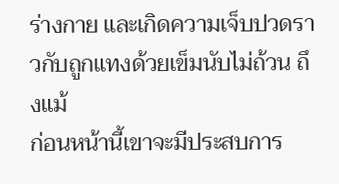ร่างกาย และเกิดความเจ็บปวดราวกับถูกแทงด้วยเข็มนับไม่ถ้วน ถึงแม้
ก่อนหน้านี้เขาจะมีประสบการ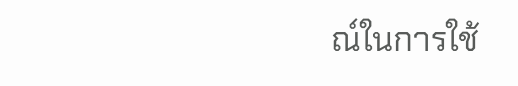ณ์ในการใช้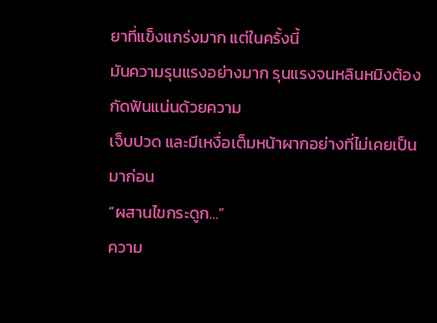ยาที่แข็งแกร่งมาก แต่ในครั้งนี้
มันความรุนแรงอย่างมาก รุนแรงจนหลินหมิงต้องกัดฟันแน่นด้วยความ
เจ็บปวด และมีเหงื่อเต็มหน้าผากอย่างที่ไม่เคยเป็นมาก่อน
“ผสานไขกระดูก…”
ความ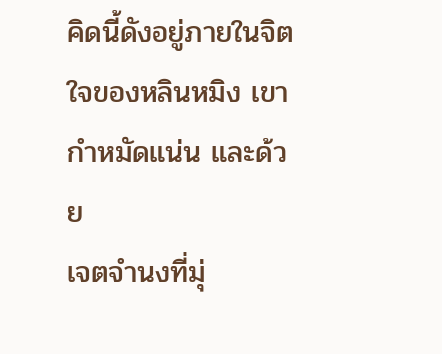คิดนี้ดังอยู่ภายในจิตใจของหลินหมิง เขากำหมัดแน่น และด้วย
เจตจำนงที่มุ่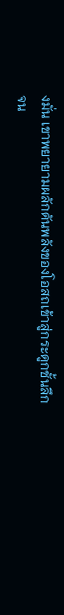งมั่น เขาพยายามผลักดันพลังของโอสถเข้าสู่กระดูกชั้นลึก
จน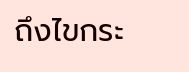ถึงไขกระ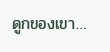ดูกของเขา…